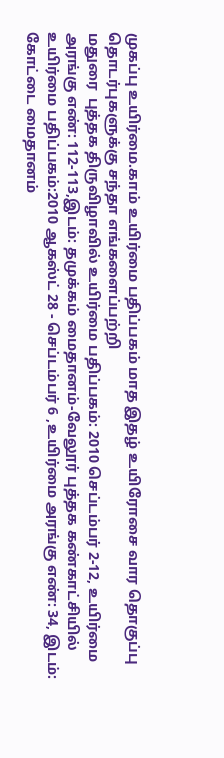முகப்பு உயிர்மை.காம் உயிர்மை பதிப்பகம் மாத இதழ் உயிரோசை வார தொகுப்பு தொடர்புகளுக்கு சந்தா எங்களைப்பற்றி
மதுரை  புத்தக திருவிழாவில் உயிர்மை பதிப்பகம்: 2010 செப்டம்பர் 2-12, உயிர்மை அரங்கு எண்: 112-113,இடம்: தமுக்கம் மைதானம்-வேலூர் புத்தக கண்காட்சியில் உயிர்மை பதிப்பகம்:2010 ஆகஸ்ட் 28 - செப்டம்பர் 6 ,உயிர்மை அரங்கு எண்: 34, இடம்: கோட்டை மைதானம்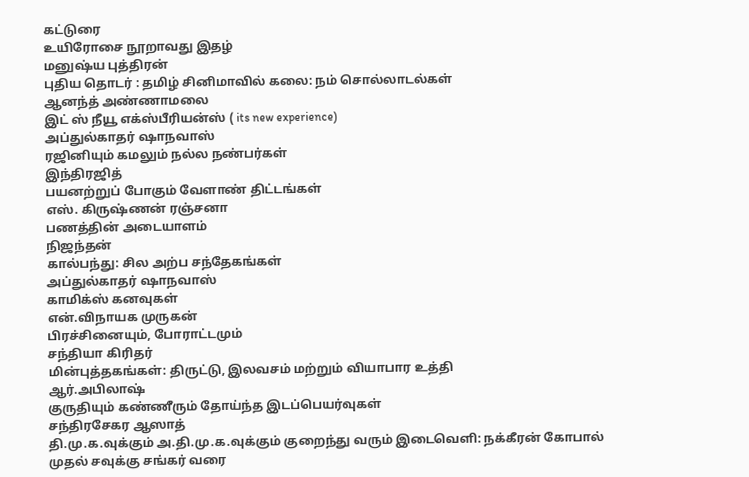கட்டுரை
உயிரோசை நூறாவது இதழ்
மனுஷ்ய புத்திரன்
புதிய தொடர் : தமிழ் சினிமாவில் கலை: நம் சொல்லாடல்கள்
ஆனந்த் அண்ணாமலை
இட் ஸ் நீயூ எக்ஸ்பீரியன்ஸ் ( its new experience)
அப்துல்காதர் ஷாநவாஸ்
ரஜினியும் கமலும் நல்ல நண்பர்கள்
இந்திரஜித்
பயனற்றுப் போகும் வேளாண் திட்டங்கள்
எஸ். கிருஷ்ணன் ரஞ்சனா
பணத்தின் அடையாளம்
நிஜந்தன்
கால்பந்து: சில அற்ப சந்தேகங்கள்
அப்துல்காதர் ஷாநவாஸ்
காமிக்ஸ் கனவுகள்
என்.விநாயக முருகன்
பிரச்சினையும், போராட்டமும்
சந்தியா கிரிதர்
மின்புத்தகங்கள்: திருட்டு, இலவசம் மற்றும் வியாபார உத்தி
ஆர்.அபிலாஷ்
குருதியும் கண்ணீரும் தோய்ந்த இடப்பெயர்வுகள்
சந்திரசேகர ஆஸாத்
தி.மு.க.வுக்கும் அ.தி.மு.க.வுக்கும் குறைந்து வரும் இடைவெளி: நக்கீரன் கோபால் முதல் சவுக்கு சங்கர் வரை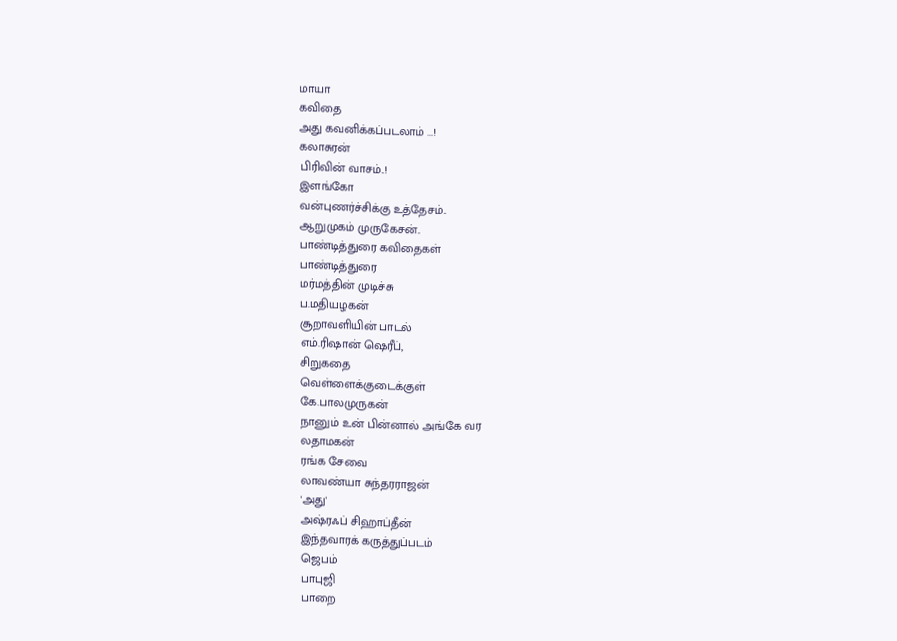மாயா
கவிதை
அது கவனிக்கப்படலாம் ...!
கலாசுரன்
பிரிவின் வாசம்..!
இளங்கோ
வன்புணர்ச்சிக்கு உத்தேசம்..
ஆறுமுகம் முருகேசன்..
பாண்டித்துரை கவிதைகள்
பாண்டித்துரை
மர்மத்தின் முடிச்சு
ப.மதியழகன்
சூறாவளியின் பாடல்
எம்.ரிஷான் ஷெரீப்,
சிறுகதை
வெள்ளைக்குடைக்குள்
கே.பாலமுருகன்
நானும் உன் பின்னால் அங்கே வர
லதாமகன்
ரங்க சேவை
லாவண்யா சுந்தரராஜன்
'அது'
அஷ்ரஃப் சிஹாப்தீன்
இந்தவாரக் கருத்துப்படம்
ஜெபம்
பாபுஜி
பாறை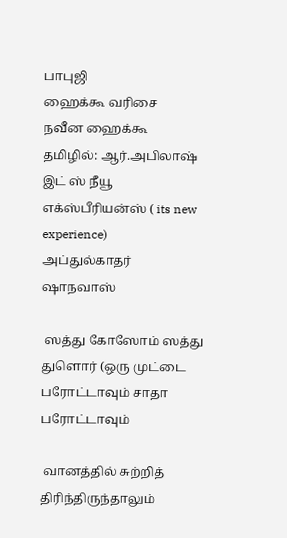பாபுஜி
ஹைக்கூ வரிசை
நவீன ஹைக்கூ
தமிழில்: ஆர்.அபிலாஷ்
இட் ஸ் நீயூ எக்ஸ்பீரியன்ஸ் ( its new experience)
அப்துல்காதர் ஷாநவாஸ்

 ஸத்து கோஸோம் ஸத்து துளொர் (ஒரு முட்டை பரோட்டாவும் சாதா பரோட்டாவும்

 வானத்தில் சுற்றித் திரிந்திருந்தாலும்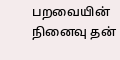பறவையின் நினைவு தன்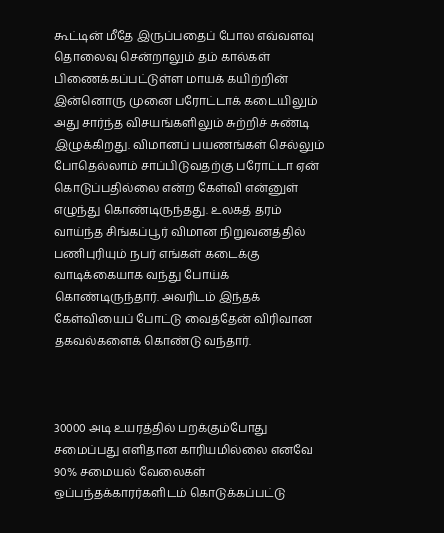கூட்டின் மீதே இருப்பதைப் போல எவ்வளவு தொலைவு சென்றாலும் தம் கால்கள் பிணைக்கப்பட்டுள்ள மாயக் கயிற்றின் இன்னொரு முனை பரோட்டாக் கடையிலும் அது சார்ந்த விசயங்களிலும் சுற்றிச் சுண்டி இழுக்கிறது. விமானப் பயணங்கள் செல்லும் போதெல்லாம் சாப்பிடுவதற்கு பரோட்டா ஏன் கொடுப்பதில்லை என்ற கேள்வி என்னுள் எழுந்து கொண்டிருந்தது. உலகத் தரம் வாய்ந்த சிங்கப்பூர் விமான நிறுவனத்தில் பணிபுரியும் நபர் எங்கள் கடைக்கு வாடிக்கையாக வந்து போய்க் கொண்டிருந்தார். அவரிடம் இந்தக் கேள்வியைப் போட்டு வைத்தேன் விரிவான தகவல்களைக் கொண்டு வந்தார்.



30000 அடி உயரத்தில் பறக்கும்போது சமைப்பது எளிதான காரியமில்லை எனவே 90% சமையல் வேலைகள் ஒப்பந்தக்காரர்களிடம் கொடுக்கப்பட்டு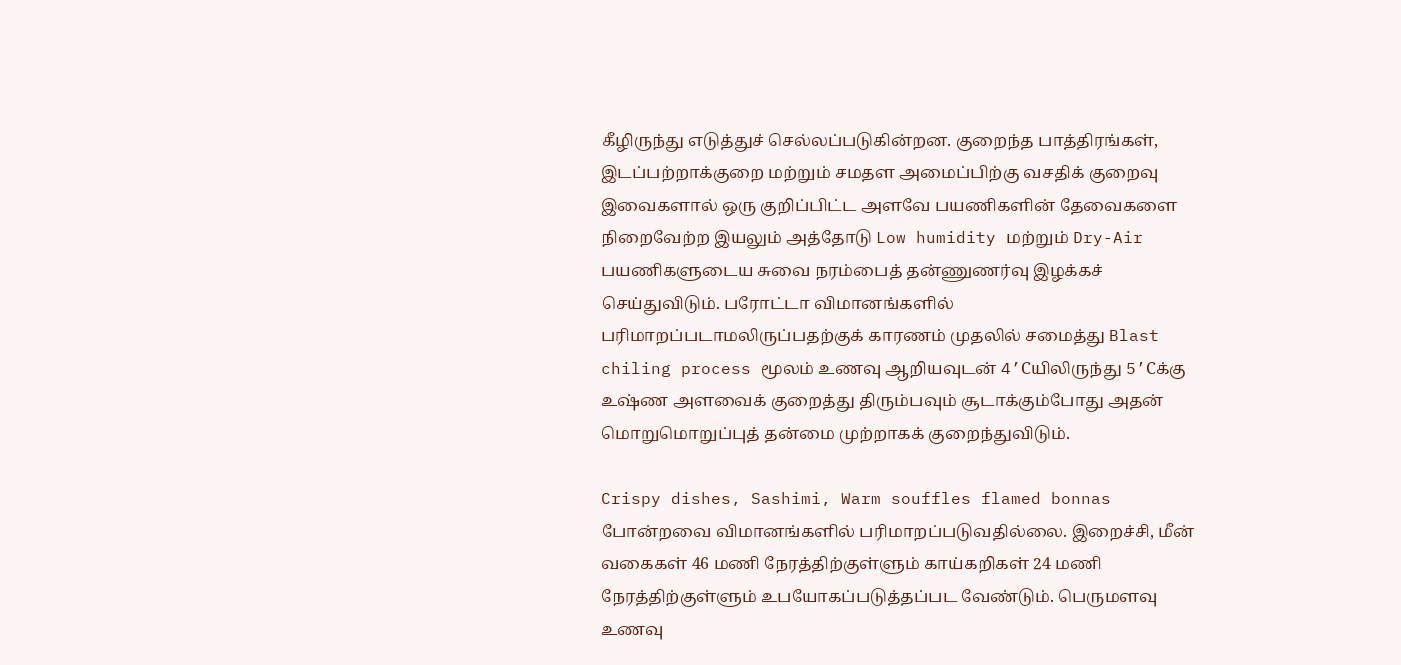கீழிருந்து எடுத்துச் செல்லப்படுகின்றன. குறைந்த பாத்திரங்கள், இடப்பற்றாக்குறை மற்றும் சமதள அமைப்பிற்கு வசதிக் குறைவு இவைகளால் ஒரு குறிப்பிட்ட அளவே பயணிகளின் தேவைகளை நிறைவேற்ற இயலும் அத்தோடு Low humidity மற்றும் Dry-Air பயணிகளுடைய சுவை நரம்பைத் தன்ணுணர்வு இழக்கச் செய்துவிடும். பரோட்டா விமானங்களில் பரிமாறப்படாமலிருப்பதற்குக் காரணம் முதலில் சமைத்து Blast chiling process மூலம் உணவு ஆறியவுடன் 4’Cயிலிருந்து 5’Cக்கு உஷ்ண அளவைக் குறைத்து திரும்பவும் சூடாக்கும்போது அதன் மொறுமொறுப்புத் தன்மை முற்றாகக் குறைந்துவிடும்.

Crispy dishes, Sashimi, Warm souffles flamed bonnas போன்றவை விமானங்களில் பரிமாறப்படுவதில்லை. இறைச்சி, மீன் வகைகள் 46 மணி நேரத்திற்குள்ளும் காய்கறிகள் 24 மணி நேரத்திற்குள்ளும் உபயோகப்படுத்தப்பட வேண்டும். பெருமளவு உணவு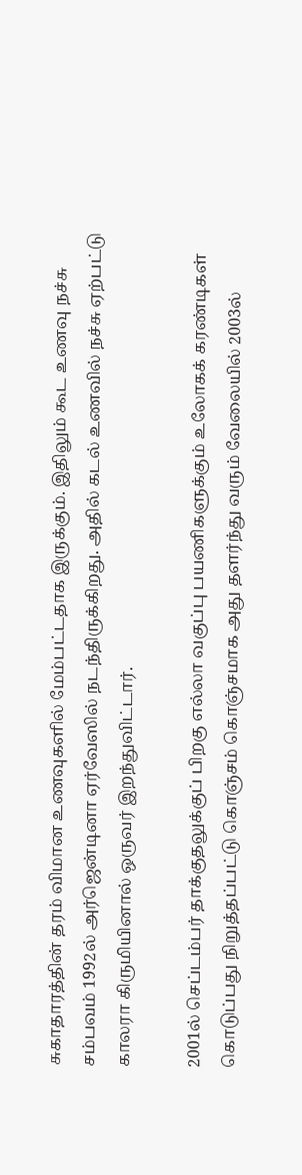சுகாதாரத்தின் தரம் விமான உணவுகளில் மேம்பட்டதாக இருக்கும். இதிலும் கூட உணவு நச்சு சம்பவம் 1992ல் அர்ஜென்டினா ஏர்வேஸில் நடந்திருக்கிறது. அதில் கடல் உணவில் நச்சு ஏற்பட்டு காலரா கிருமியினால் ஒருவர் இறந்துவிட்டார்.

2001ல் செப்டம்பர் தாக்குதலுக்குப் பிறகு எல்லா வகுப்பு பயணிகளுக்கும் உலோகக் கரண்டிகள் கொடுப்பது நிறுத்தப்பட்டு கொஞ்சம் கொஞ்சமாக அது தளர்ந்து வரும் வேலையில் 2003ல்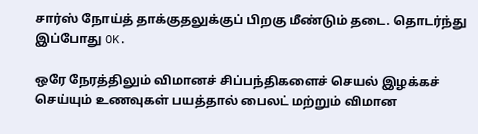சார்ஸ் நோய்த் தாக்குதலுக்குப் பிறகு மீண்டும் தடை. தொடர்ந்து இப்போது OK.

ஒரே நேரத்திலும் விமானச் சிப்பந்திகளைச் செயல் இழக்கச் செய்யும் உணவுகள் பயத்தால் பைலட் மற்றும் விமான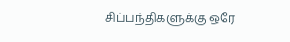சிப்பந்திகளுக்கு ஒரே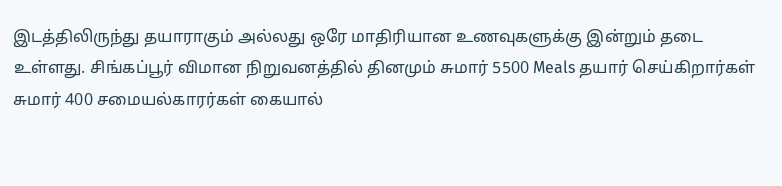இடத்திலிருந்து தயாராகும் அல்லது ஒரே மாதிரியான உணவுகளுக்கு இன்றும் தடை உள்ளது. சிங்கப்பூர் விமான நிறுவனத்தில் தினமும் சுமார் 5500 Meals தயார் செய்கிறார்கள் சுமார் 400 சமையல்காரர்கள் கையால்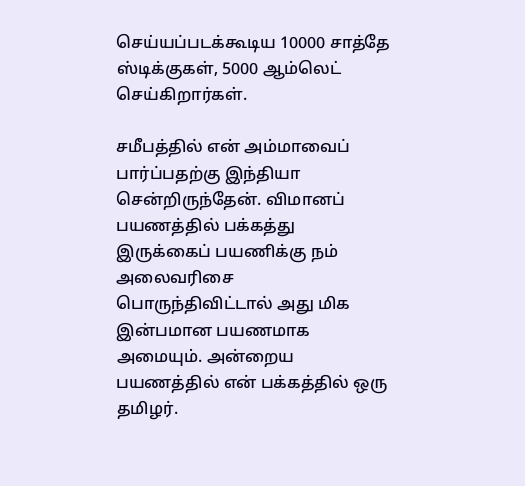செய்யப்படக்கூடிய 10000 சாத்தே ஸ்டிக்குகள், 5000 ஆம்லெட் செய்கிறார்கள்.

சமீபத்தில் என் அம்மாவைப் பார்ப்பதற்கு இந்தியா சென்றிருந்தேன். விமானப் பயணத்தில் பக்கத்து இருக்கைப் பயணிக்கு நம் அலைவரிசை பொருந்திவிட்டால் அது மிக இன்பமான பயணமாக அமையும். அன்றைய பயணத்தில் என் பக்கத்தில் ஒரு தமிழர்.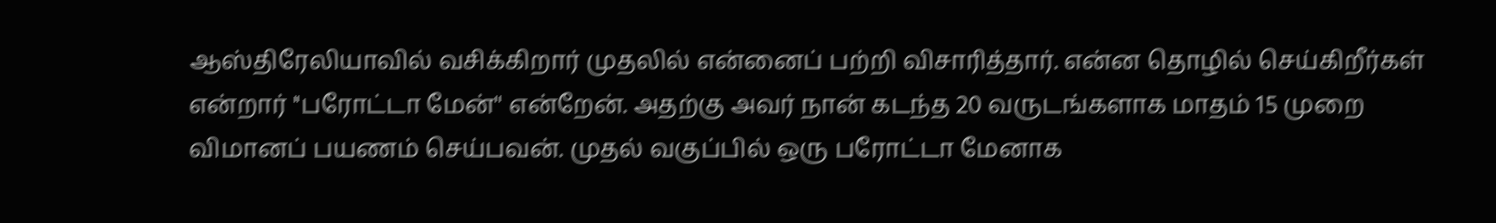ஆஸ்திரேலியாவில் வசிக்கிறார் முதலில் என்னைப் பற்றி விசாரித்தார். என்ன தொழில் செய்கிறீர்கள் என்றார் ''பரோட்டா மேன்'' என்றேன். அதற்கு அவர் நான் கடந்த 20 வருடங்களாக மாதம் 15 முறை விமானப் பயணம் செய்பவன். முதல் வகுப்பில் ஒரு பரோட்டா மேனாக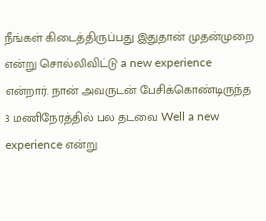நீங்கள் கிடைத்திருப்பது இதுதான் முதன்முறை என்று சொல்லிவிட்டு a new experience என்றார். நான் அவருடன் பேசிக்கொண்டிருந்த 3 மணிநேரத்தில் பல தடவை Well a new experience என்று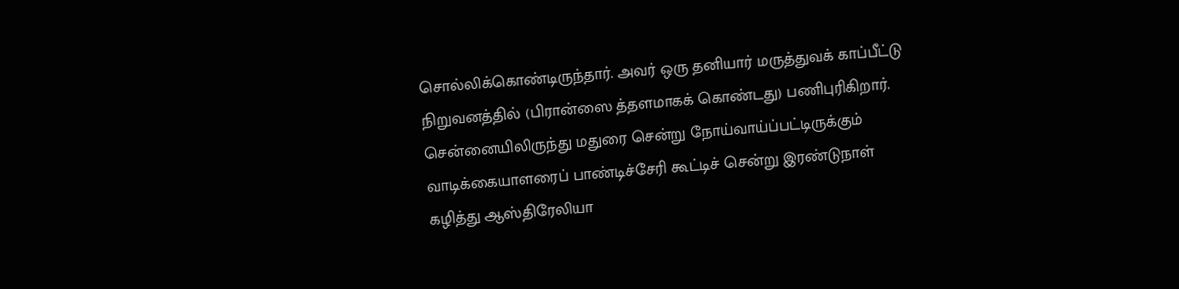சொல்லிக்கொண்டிருந்தார். அவர் ஒரு தனியார் மருத்துவக் காப்பீட்டு நிறுவனத்தில் (பிரான்ஸை த்தளமாகக் கொண்டது) பணிபுரிகிறார். சென்னையிலிருந்து மதுரை சென்று நோய்வாய்ப்பட்டிருக்கும் வாடிக்கையாளரைப் பாண்டிச்சேரி கூட்டிச் சென்று இரண்டுநாள் கழித்து ஆஸ்திரேலியா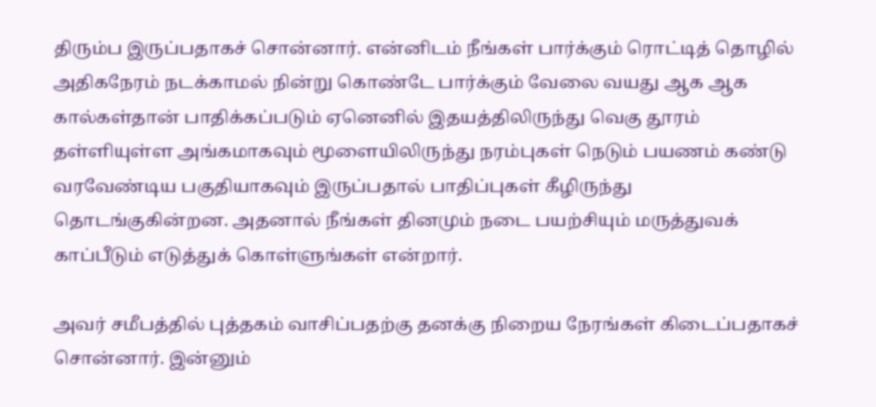திரும்ப இருப்பதாகச் சொன்னார். என்னிடம் நீங்கள் பார்க்கும் ரொட்டித் தொழில் அதிகநேரம் நடக்காமல் நின்று கொண்டே பார்க்கும் வேலை வயது ஆக ஆக கால்கள்தான் பாதிக்கப்படும் ஏனெனில் இதயத்திலிருந்து வெகு தூரம் தள்ளியுள்ள அங்கமாகவும் மூளையிலிருந்து நரம்புகள் நெடும் பயணம் கண்டு வரவேண்டிய பகுதியாகவும் இருப்பதால் பாதிப்புகள் கீழிருந்து தொடங்குகின்றன. அதனால் நீங்கள் தினமும் நடை பயற்சியும் மருத்துவக் காப்பீடும் எடுத்துக் கொள்ளுங்கள் என்றார்.

அவர் சமீபத்தில் புத்தகம் வாசிப்பதற்கு தனக்கு நிறைய நேரங்கள் கிடைப்பதாகச் சொன்னார். இன்னும்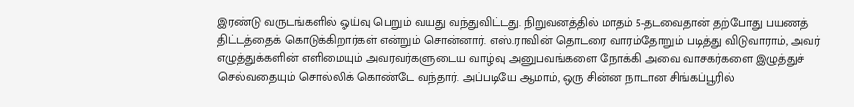இரண்டு வருடங்களில் ஓய்வு பெறும் வயது வந்துவிட்டது. நிறுவனத்தில் மாதம் 5-தடவைதான் தற்போது பயணத் திட்டத்தைக் கொடுக்கிறார்கள் என்றும் சொன்னார். எஸ்.ராவின் தொடரை வாரம்தோறும் படித்து விடுவாராம், அவர் எழுத்துக்களின் எளிமையும் அவரவர்களுடைய வாழ்வு அனுபவங்களை நோக்கி அவை வாசகர்களை இழுத்துச் செல்வதையும் சொல்லிக் கொண்டே வந்தார். அப்படியே ஆமாம், ஒரு சின்ன நாடான சிங்கப்பூரில்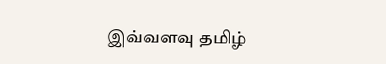இவ்வளவு தமிழ்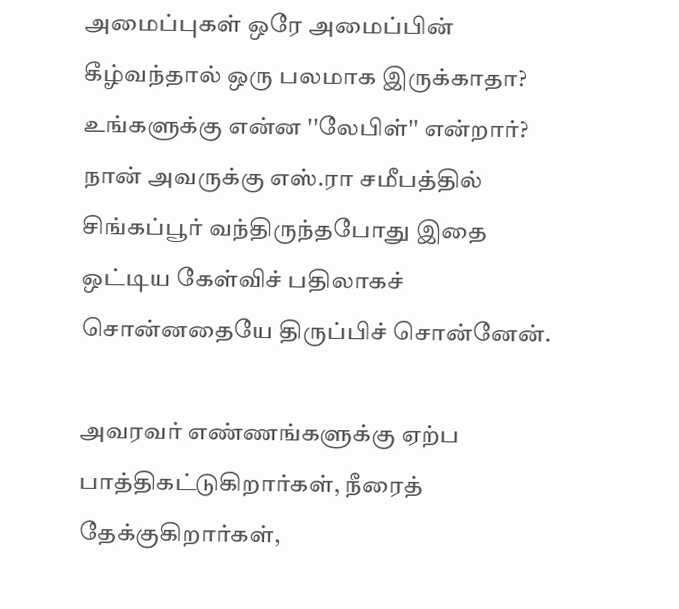அமைப்புகள் ஒரே அமைப்பின் கீழ்வந்தால் ஒரு பலமாக இருக்காதா? உங்களுக்கு என்ன ''லேபிள்'' என்றார்? நான் அவருக்கு எஸ்.ரா சமீபத்தில் சிங்கப்பூர் வந்திருந்தபோது இதை ஒட்டிய கேள்விச் பதிலாகச் சொன்னதையே திருப்பிச் சொன்னேன்.

அவரவர் எண்ணங்களுக்கு ஏற்ப பாத்திகட்டுகிறார்கள், நீரைத் தேக்குகிறார்கள்,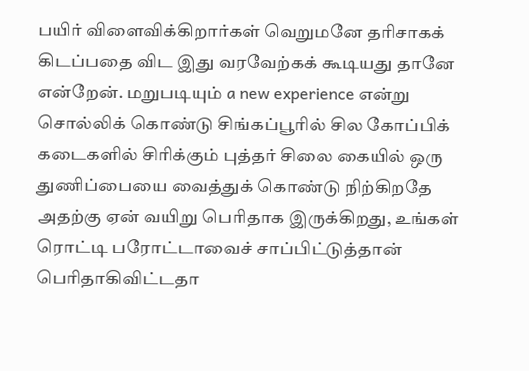பயிர் விளைவிக்கிறார்கள் வெறுமனே தரிசாகக் கிடப்பதை விட இது வரவேற்கக் கூடியது தானே என்றேன். மறுபடியும் a new experience என்று சொல்லிக் கொண்டு சிங்கப்பூரில் சில கோப்பிக் கடைகளில் சிரிக்கும் புத்தர் சிலை கையில் ஒரு துணிப்பையை வைத்துக் கொண்டு நிற்கிறதே அதற்கு ஏன் வயிறு பெரிதாக இருக்கிறது, உங்கள் ரொட்டி பரோட்டாவைச் சாப்பிட்டுத்தான் பெரிதாகிவிட்டதா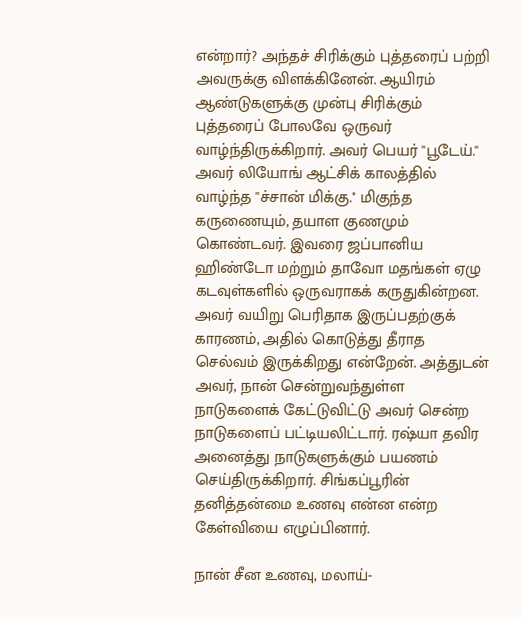என்றார்? அந்தச் சிரிக்கும் புத்தரைப் பற்றி அவருக்கு விளக்கினேன். ஆயிரம் ஆண்டுகளுக்கு முன்பு சிரிக்கும் புத்தரைப் போலவே ஒருவர் வாழ்ந்திருக்கிறார். அவர் பெயர் ''பூடேய்.'' அவர் லியோங் ஆட்சிக் காலத்தில் வாழ்ந்த ''ச்சான் மிக்கு.'' மிகுந்த கருணையும், தயாள குணமும் கொண்டவர். இவரை ஜப்பானிய ஹிண்டோ மற்றும் தாவோ மதங்கள் ஏழு கடவுள்களில் ஒருவராகக் கருதுகின்றன. அவர் வயிறு பெரிதாக இருப்பதற்குக் காரணம், அதில் கொடுத்து தீராத செல்வம் இருக்கிறது என்றேன். அத்துடன் அவர், நான் சென்றுவந்துள்ள நாடுகளைக் கேட்டுவிட்டு அவர் சென்ற நாடுகளைப் பட்டியலிட்டார். ரஷ்யா தவிர அனைத்து நாடுகளுக்கும் பயணம் செய்திருக்கிறார். சிங்கப்பூரின் தனித்தன்மை உணவு என்ன என்ற கேள்வியை எழுப்பினார்.

நான் சீன உணவு, மலாய்-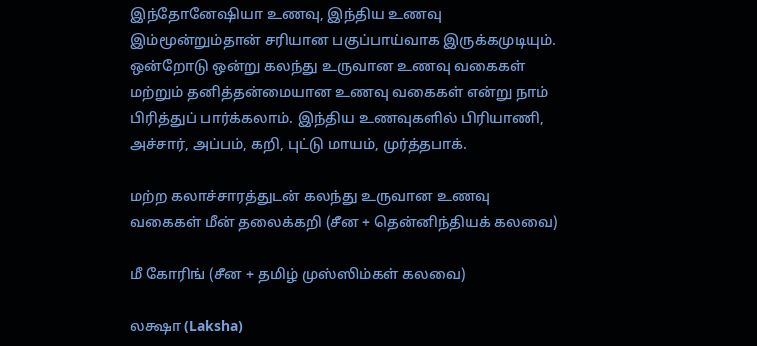இந்தோனேஷியா உணவு, இந்திய உணவு இம்மூன்றும்தான் சரியான பகுப்பாய்வாக இருக்கமுடியும். ஒன்றோடு ஒன்று கலந்து உருவான உணவு வகைகள் மற்றும் தனித்தன்மையான உணவு வகைகள் என்று நாம் பிரித்துப் பார்க்கலாம். இந்திய உணவுகளில் பிரியாணி, அச்சார், அப்பம், கறி, புட்டு மாயம், முர்த்தபாக்.

மற்ற கலாச்சாரத்துடன் கலந்து உருவான உணவு வகைகள் மீன் தலைக்கறி (சீன + தென்னிந்தியக் கலவை)

மீ கோரிங் (சீன + தமிழ் முஸ்ஸிம்கள் கலவை)

லக்ஷா (Laksha)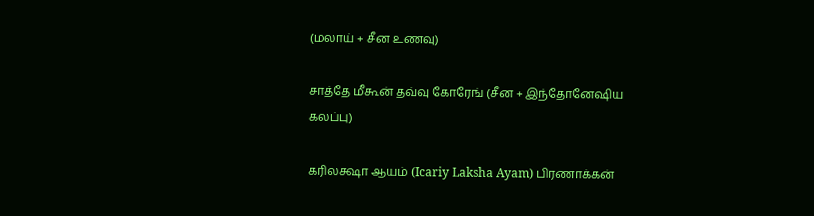(மலாய் + சீன உணவு)

சாத்தே மீகூன் தவ்வு கோரேங் (சீன + இந்தோனேஷிய கலப்பு)

கரிலக்ஷா ஆயம் (Icariy Laksha Ayam) பிரணாக்கன்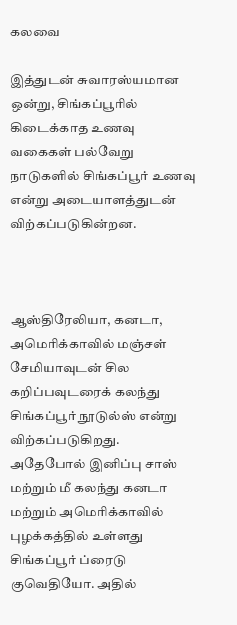கலவை

இத்துடன் சுவாரஸ்யமான ஒன்று, சிங்கப்பூரில் கிடைக்காத உணவு வகைகள் பல்வேறு நாடுகளில் சிங்கப்பூர் உணவு என்று அடையாளத்துடன் விற்கப்படுகின்றன.



ஆஸ்திரேலியா, கனடா, அமெரிக்காவில் மஞ்சள் சேமியாவுடன் சில கறிப்பவுடரைக் கலந்து சிங்கப்பூர் நூடுல்ஸ் என்று விற்கப்படுகிறது. அதேபோல் இனிப்பு சாஸ் மற்றும் மீ கலந்து கனடா மற்றும் அமெரிக்காவில் புழக்கத்தில் உள்ளது சிங்கப்பூர் ப்ரைடு குவெதியோ. அதில்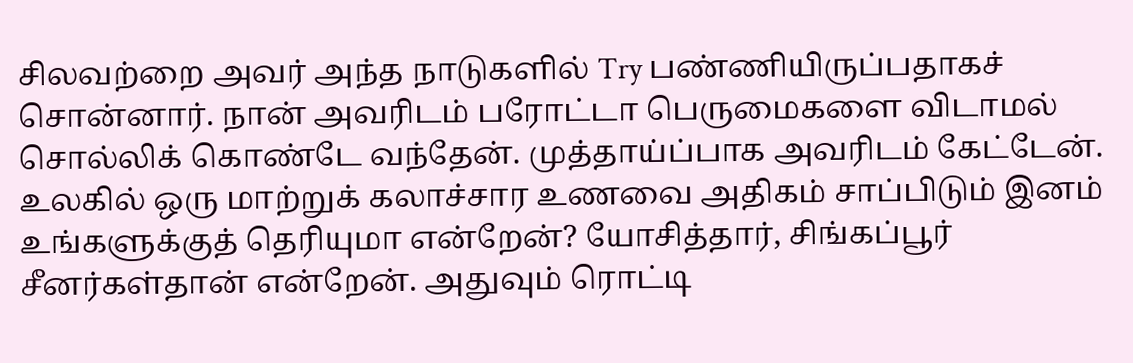சிலவற்றை அவர் அந்த நாடுகளில் Try பண்ணியிருப்பதாகச் சொன்னார். நான் அவரிடம் பரோட்டா பெருமைகளை விடாமல் சொல்லிக் கொண்டே வந்தேன். முத்தாய்ப்பாக அவரிடம் கேட்டேன். உலகில் ஒரு மாற்றுக் கலாச்சார உணவை அதிகம் சாப்பிடும் இனம் உங்களுக்குத் தெரியுமா என்றேன்? யோசித்தார், சிங்கப்பூர் சீனர்கள்தான் என்றேன். அதுவும் ரொட்டி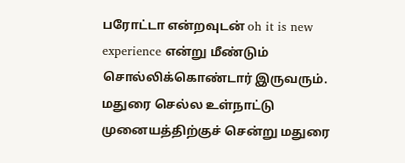பரோட்டா என்றவுடன் oh it is new experience என்று மீண்டும் சொல்லிக்கொண்டார் இருவரும். மதுரை செல்ல உள்நாட்டு முனையத்திற்குச் சென்று மதுரை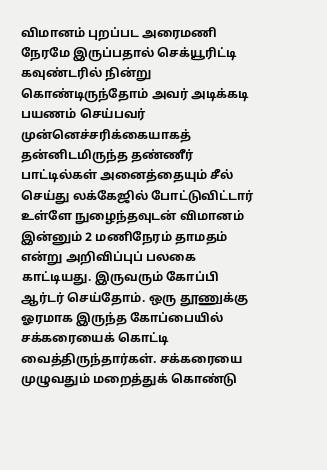விமானம் புறப்பட அரைமணி நேரமே இருப்பதால் செக்யூரிட்டி கவுண்டரில் நின்று கொண்டிருந்தோம் அவர் அடிக்கடி பயணம் செய்பவர் முன்னெச்சரிக்கையாகத் தன்னிடமிருந்த தண்ணீர் பாட்டில்கள் அனைத்தையும் சீல் செய்து லக்கேஜில் போட்டுவிட்டார் உள்ளே நுழைந்தவுடன் விமானம் இன்னும் 2 மணிநேரம் தாமதம் என்று அறிவிப்புப் பலகை காட்டியது. இருவரும் கோப்பி ஆர்டர் செய்தோம். ஒரு தூணுக்கு ஓரமாக இருந்த கோப்பையில் சக்கரையைக் கொட்டி வைத்திருந்தார்கள். சக்கரையை முழுவதும் மறைத்துக் கொண்டு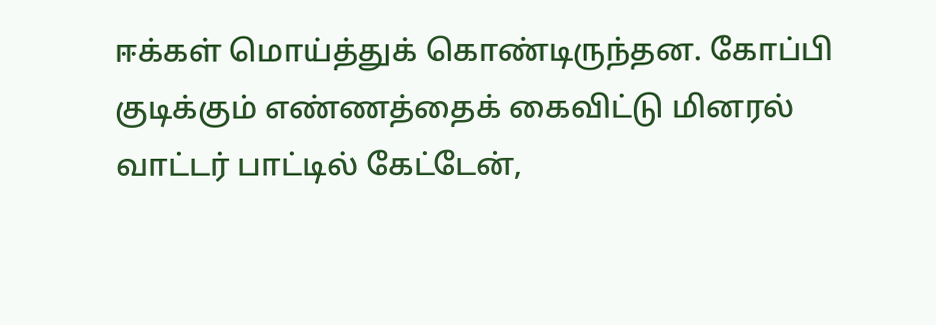ஈக்கள் மொய்த்துக் கொண்டிருந்தன. கோப்பி குடிக்கும் எண்ணத்தைக் கைவிட்டு மினரல் வாட்டர் பாட்டில் கேட்டேன்,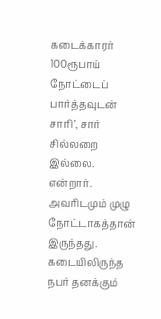கடைக்காரர் 100ரூபாய் நோட்டைப் பார்த்தவுடன் சாரி’, சார் சில்லறை இல்லை. என்றார். அவரிடமும் முழு நோட்டாகத்தான் இருந்தது. கடையிலிருந்த நபர் தனக்கும்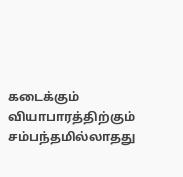கடைக்கும் வியாபாரத்திற்கும் சம்பந்தமில்லாதது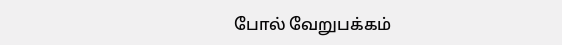போல் வேறுபக்கம்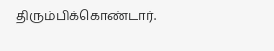திரும்பிக்கொண்டார்.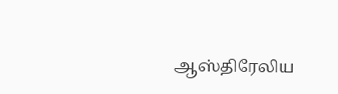ஆஸ்திரேலிய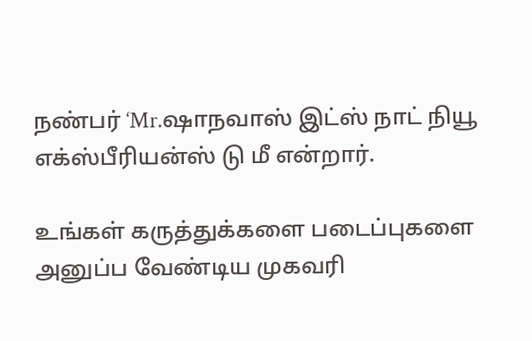நண்பர் ‘Mr.ஷாநவாஸ் இட்ஸ் நாட் நியூ எக்ஸ்பீரியன்ஸ் டு மீ என்றார்.

உங்கள் கருத்துக்களை படைப்புகளை அனுப்ப வேண்டிய முகவரி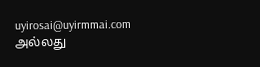uyirosai@uyirmmai.com அல்லது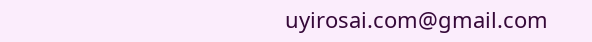uyirosai.com@gmail.com